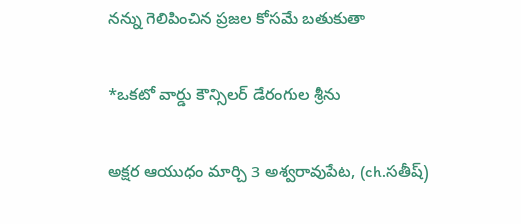నన్ను గెలిపించిన ప్రజల కోసమే బతుకుతా

*ఒకటో వార్డు కౌన్సిలర్ డేరంగుల శ్రీను

అక్షర ఆయుధం మార్చి 3 అశ్వరావుపేట, (ch.సతీష్)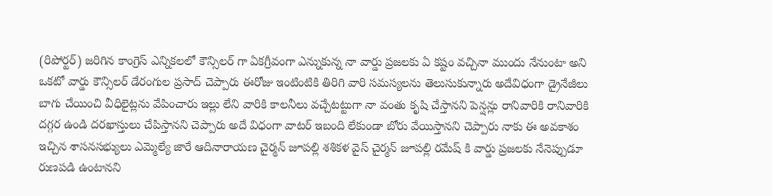(రిపోర్టర్) జరిగిన కాంగ్రెస్ ఎన్నికలలో కౌన్సిలర్ గా ఏకగ్రీవంగా ఎన్నుకున్న నా వార్డు ప్రజలకు ఏ కష్టం వచ్చినా ముందు నేనుంటా అని ఒకటో వార్డు కౌన్సిలర్ డేరంగుల ప్రసాద్ చెప్పారు ఈరోజు ఇంటింటికి తిరిగి వారి సమస్యలను తెలుసుకున్నారు అదేవిధంగా డ్రైనేజీలు బాగు చేయించి వీధిలైట్లను వేపించారు ఇల్లు లేని వారికి కాలనీలు వచ్చేటట్టుగా నా వంతు కృషి చేస్తానని పెన్షన్లు రానివారికి రానివారికి దగ్గర ఉండి దరఖాస్తులు చేపిస్తానని చెప్పారు అదే విధంగా వాటర్ ఇబంది లేకుండా బోరు వేయిస్తానని చెప్పారు నాకు ఈ అవకాశం ఇచ్చిన శాసనసభ్యులు ఎమ్మెల్యే జారే ఆదినారాయణ చైర్మన్ జూపల్లి శశికళ వైస్ చైర్మన్ జూపల్లి రమేష్ కి వార్డు ప్రజలకు నేనెప్పుడూ రుణపడి ఉంటానని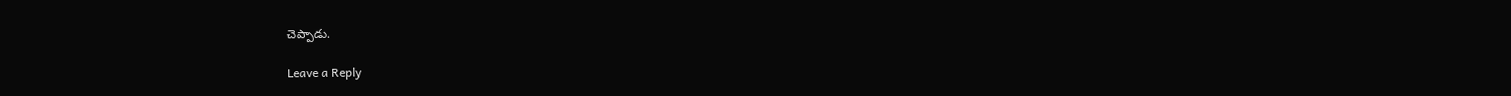చెప్పాడు.

Leave a Reply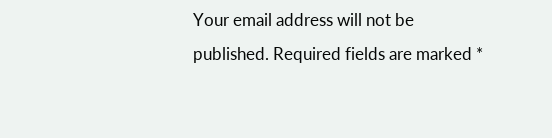Your email address will not be published. Required fields are marked *